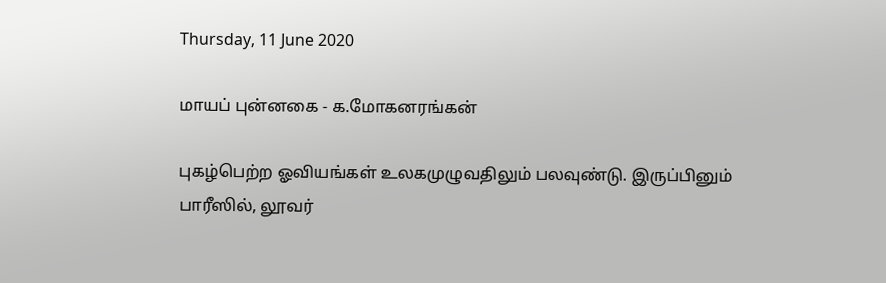Thursday, 11 June 2020

மாயப் புன்னகை - க.மோகனரங்கன்

புகழ்பெற்ற ஓவியங்கள் உலகமுழுவதிலும் பலவுண்டு. இருப்பினும் பாரீஸில், லூவர்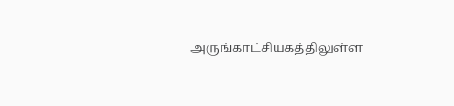அருங்காட்சியகத்திலுள்ள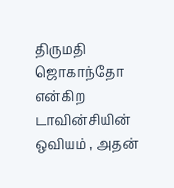திருமதி ஜொகாந்தோ என்கிற டாவின்சியின் ஒவியம் , அதன்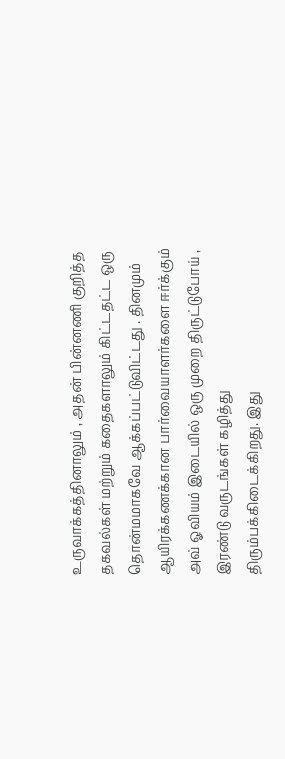உருவாக்கத்தினாலும் , அதன் பின்னணி குறித்த தகவல்கள் மற்றும் கதைகளாலும் கிட்டதட்ட ஒரு தொன்மமாகவே ஆக்கப்பட்டுவிட்டது . தினமும் ஆயிரக்கணக்கான பார்வையாளர்களை ஈர்க்கும் அவ் ஓவியம் இடையில் ஒரு முறை திருட்டுபோய் , இரண்டு வருடங்கள் கழித்து திரும்பக்கிடைக்கிறது. இது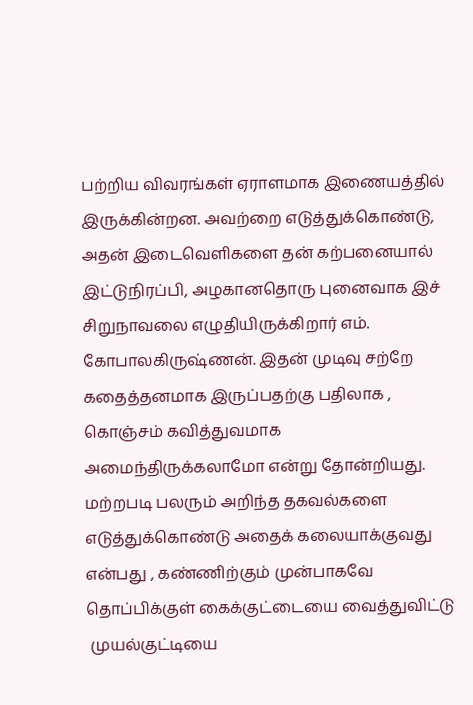பற்றிய விவரங்கள் ஏராளமாக இணையத்தில் இருக்கின்றன. அவற்றை எடுத்துக்கொண்டு, அதன் இடைவெளிகளை தன் கற்பனையால் இட்டுநிரப்பி, அழகானதொரு புனைவாக இச் சிறுநாவலை எழுதியிருக்கிறார் எம். கோபாலகிருஷ்ணன். இதன் முடிவு சற்றே கதைத்தனமாக இருப்பதற்கு பதிலாக , கொஞ்சம் கவித்துவமாக அமைந்திருக்கலாமோ என்று தோன்றியது. மற்றபடி பலரும் அறிந்த தகவல்களை எடுத்துக்கொண்டு அதைக் கலையாக்குவது என்பது , கண்ணிற்கும் முன்பாகவே தொப்பிக்குள் கைக்குட்டையை வைத்துவிட்டு
 முயல்குட்டியை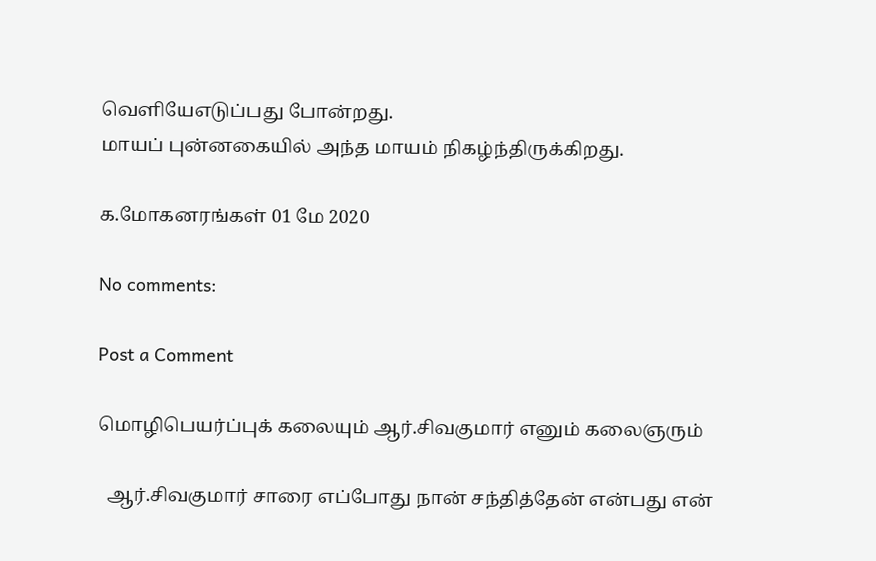வெளியேஎடுப்பது போன்றது.
மாயப் புன்னகையில் அந்த மாயம் நிகழ்ந்திருக்கிறது.

க.மோகனரங்கள் 01 மே 2020

No comments:

Post a Comment

மொழிபெயர்ப்புக் கலையும் ஆர்.சிவகுமார் எனும் கலைஞரும்

  ஆர்.சிவகுமார் சாரை எப்போது நான் சந்தித்தேன் என்பது என்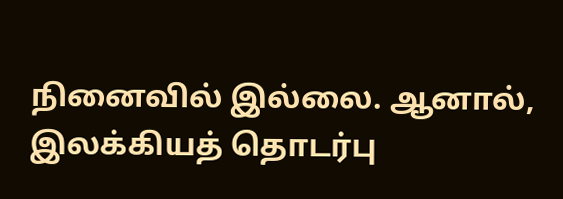நினைவில் இல்லை. ஆனால், இலக்கியத் தொடர்பு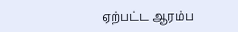ஏற்பட்ட ஆரம்ப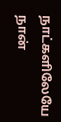நாட்களிலேயே நான்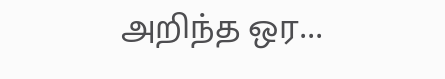அறிந்த ஒர...